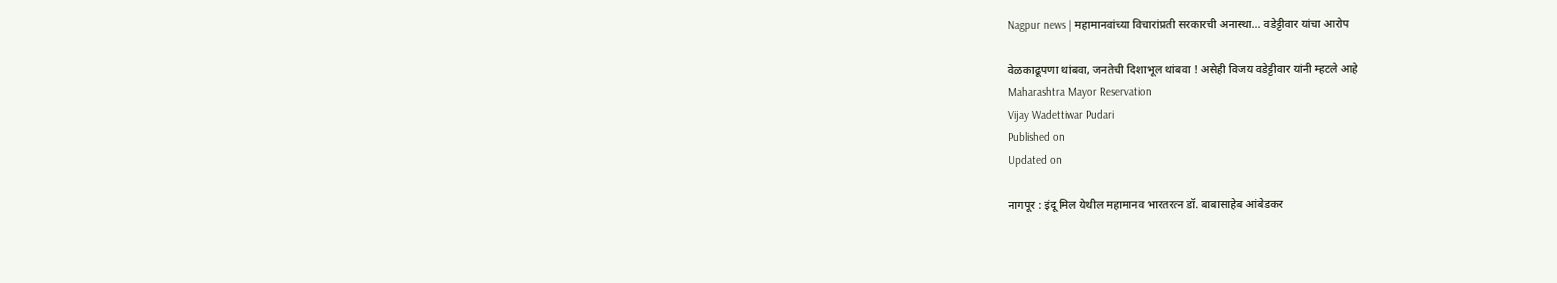Nagpur news | महामानवांच्या विचारांप्रती सरकारची अनास्था... वडेट्टीवार यांचा आरोप

वेळकाढूपणा थांबवा, जनतेची दिशाभूल थांबवा ! असेही विजय वडेट्टीवार यांनी म्हटले आहे
Maharashtra Mayor Reservation
Vijay Wadettiwar Pudari
Published on
Updated on

नागपूर : इंदू मिल येथील महामानव भारतरत्न डॉ. बाबासाहेब आंबेडकर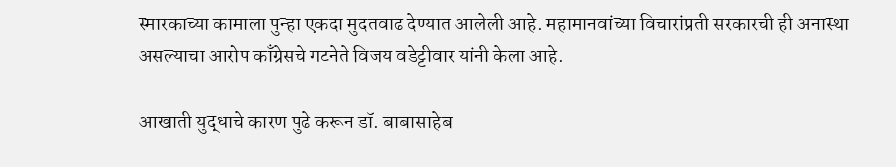स्मारकाच्या कामाला पुन्हा एकदा मुदतवाढ देण्यात आलेली आहे. महामानवांच्या विचारांप्रती सरकारची ही अनास्था असल्याचा आरोप काँग्रेसचे गटनेते विजय वडेट्टीवार यांनी केला आहे.

आखाती युद्धाचे कारण पुढे करून डॉ. बाबासाहेब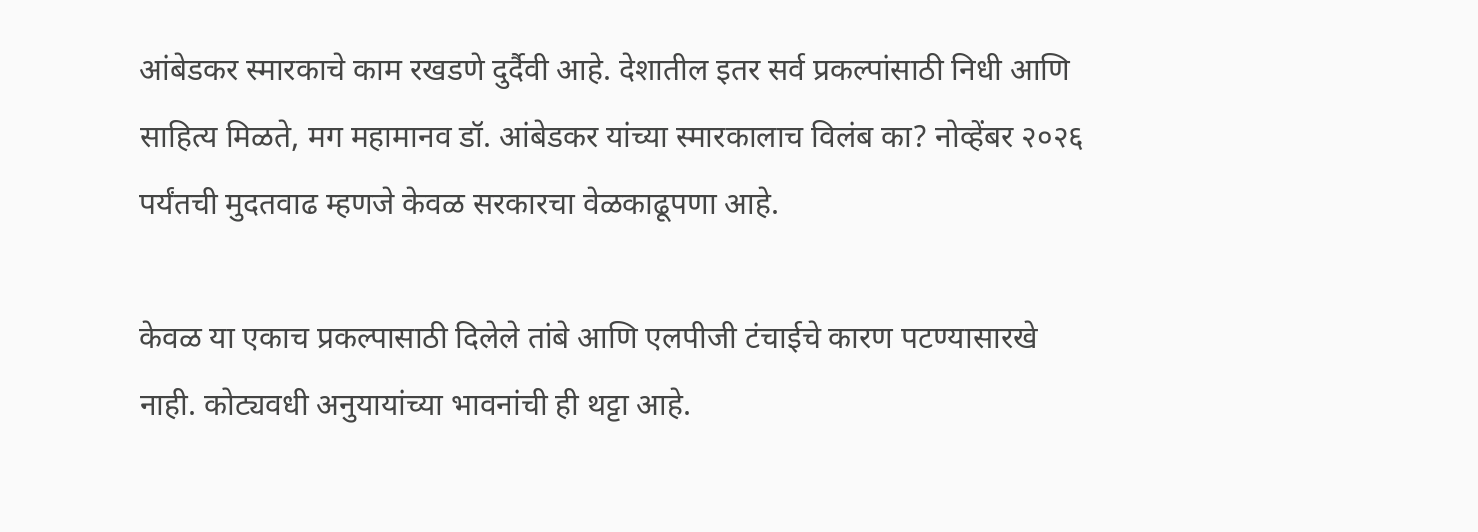आंबेडकर स्मारकाचे काम रखडणे दुर्दैवी आहे. देशातील इतर सर्व प्रकल्पांसाठी निधी आणि साहित्य मिळते, मग महामानव डॉ. आंबेडकर यांच्या स्मारकालाच विलंब का? नोव्हेंबर २०२६ पर्यंतची मुदतवाढ म्हणजे केवळ सरकारचा वेळकाढूपणा आहे.

केवळ या एकाच प्रकल्पासाठी दिलेले तांबे आणि एलपीजी टंचाईचे कारण पटण्यासारखे नाही. कोट्यवधी अनुयायांच्या भावनांची ही थट्टा आहे.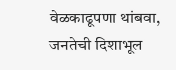वेळकाढूपणा थांबवा, जनतेची दिशाभूल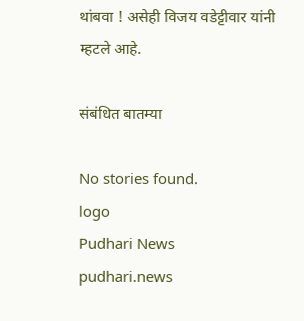थांबवा ! असेही विजय वडेट्टीवार यांनी म्हटले आहे.

संबंधित बातम्या

No stories found.
logo
Pudhari News
pudhari.news